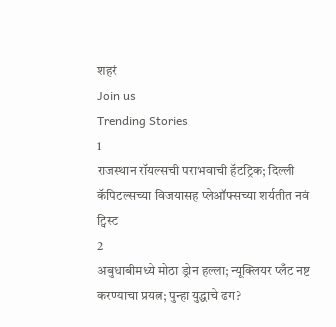शहरं
Join us
Trending Stories
1
राजस्थान रॉयल्सची पराभवाची हॅटट्रिक; दिल्ली कॅपिटल्सच्या विजयासह प्लेऑफ्सच्या शर्यतीत नवं ट्विस्ट
2
अबुधाबीमध्ये मोठा ड्रोन हल्ला; न्यूक्लियर प्लँट नष्ट करण्याचा प्रयत्न; पुन्हा युद्धाचे ढग?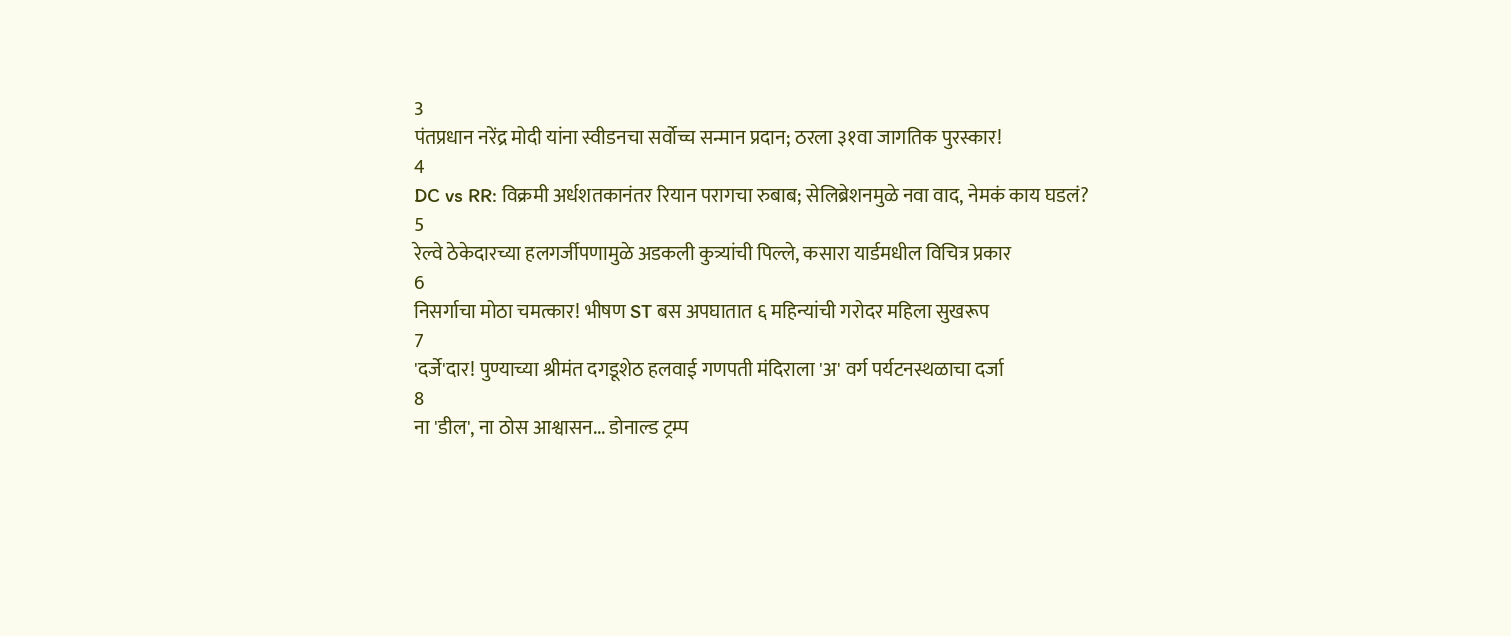3
पंतप्रधान नरेंद्र मोदी यांना स्वीडनचा सर्वोच्च सन्मान प्रदान; ठरला ३१वा जागतिक पुरस्कार!
4
DC vs RR: विक्रमी अर्धशतकानंतर रियान परागचा रुबाब; सेलिब्रेशनमुळे नवा वाद, नेमकं काय घडलं?
5
रेल्वे ठेकेदारच्या हलगर्जीपणामुळे अडकली कुत्र्यांची पिल्ले, कसारा यार्डमधील विचित्र प्रकार
6
निसर्गाचा मोठा चमत्कार! भीषण ST बस अपघातात ६ महिन्यांची गरोदर महिला सुखरूप
7
'दर्जे'दार! पुण्याच्या श्रीमंत दगडूशेठ हलवाई गणपती मंदिराला 'अ' वर्ग पर्यटनस्थळाचा दर्जा
8
ना 'डील', ना ठोस आश्वासन... डोनाल्ड ट्रम्प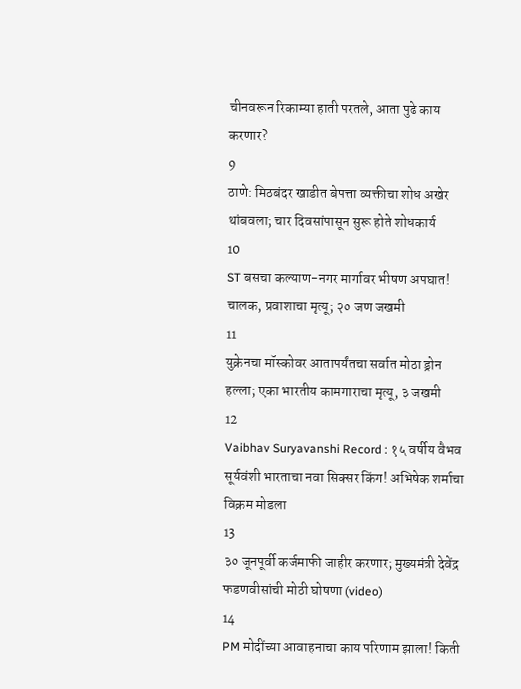चीनवरून रिकाम्या हाती परतले, आता पुढे काय करणार?
9
ठाणे: मिठबंदर खाडीत बेपत्ता व्यक्तीचा शोध अखेर थांबवला; चार दिवसांपासून सुरू होते शोधकार्य
10
ST बसचा कल्याण-नगर मार्गावर भीषण अपघात! चालक, प्रवाशाचा मृत्यू; २० जण जखमी
11
युक्रेनचा मॉस्कोवर आतापर्यंतचा सर्वात मोठा ड्रोन हल्ला; एका भारतीय कामगाराचा मृत्यू, ३ जखमी
12
Vaibhav Suryavanshi Record : १५ वर्षीय वैभव सूर्यवंशी भारताचा नवा सिक्सर किंग! अभिषेक शर्माचा विक्रम मोडला
13
३० जूनपूर्वी कर्जमाफी जाहीर करणार; मुख्यमंत्री देवेंद्र फडणवीसांची मोठी घोषणा (video)
14
PM मोदींच्या आवाहनाचा काय परिणाम झाला! किती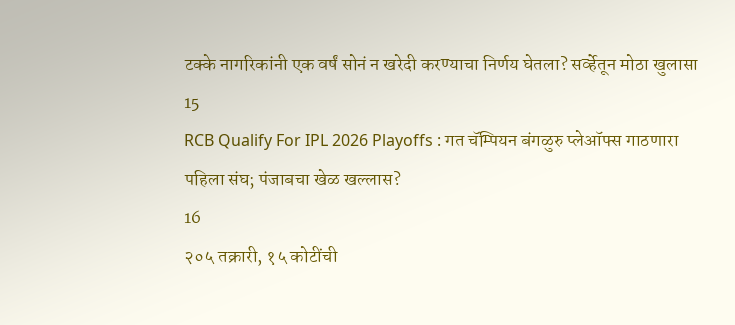टक्के नागरिकांनी एक वर्षं सोनं न खरेदी करण्याचा निर्णय घेतला? सर्व्हेतून मोठा खुलासा
15
RCB Qualify For IPL 2026 Playoffs : गत चॅम्पियन बंगळुरु प्लेऑफ्स गाठणारा पहिला संघ; पंजाबचा खेळ खल्लास?
16
२०५ तक्रारी, १५ कोटींची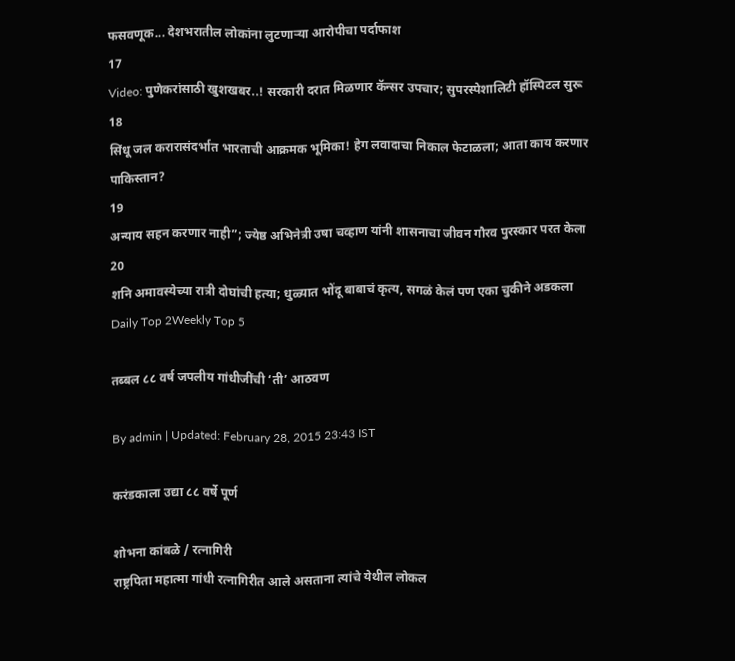फसवणूक... देशभरातील लोकांना लुटणाऱ्या आरोपीचा पर्दाफाश
17
Video: पुणेकरांसाठी खुशखबर..! सरकारी दरात मिळणार कॅन्सर उपचार; सुपरस्पेशालिटी हॉस्पिटल सुरू
18
सिंधू जल करारासंदर्भात भारताची आक्रमक भूमिका! हेग लवादाचा निकाल फेटाळला; आता काय करणार पाकिस्तान?
19
अन्याय सहन करणार नाही”; ज्येष्ठ अभिनेत्री उषा चव्हाण यांनी शासनाचा जीवन गौरव पुरस्कार परत केला
20
शनि अमावस्येच्या रात्री दोघांची हत्या; धुळ्यात भोंदू बाबाचं कृत्य, सगळं केलं पण एका चुकीने अडकला
Daily Top 2Weekly Top 5

तब्बल ८८ वर्ष जपलीय गांधीजींची ‘ती’ आठवण

By admin | Updated: February 28, 2015 23:43 IST

करंडकाला उद्या ८८ वर्षे पूर्ण

शोभना कांबळे / रत्नागिरी
राष्ट्रपिता महात्मा गांधी रत्नागिरीत आले असताना त्यांचे येथील लोकल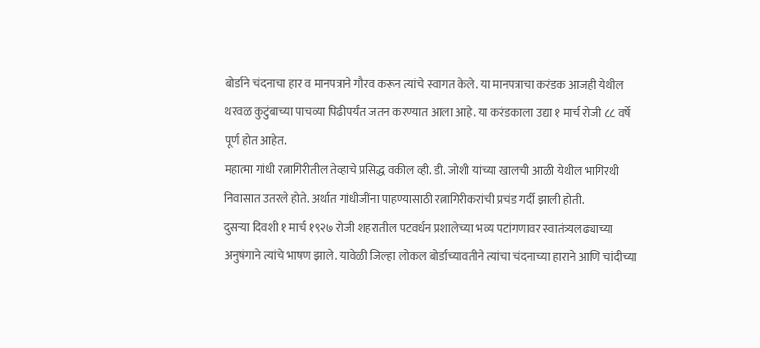बोर्डाने चंदनाचा हार व मानपत्राने गौरव करून त्यांचे स्वागत केले. या मानपत्राचा करंडक आजही येथील थरवळ कुटुंबाच्या पाचव्या पिढीपर्यंत जतन करण्यात आला आहे. या करंडकाला उद्या १ मार्च रोजी ८८ वर्षे पूर्ण होत आहेत.
महात्मा गांधी रत्नागिरीतील तेव्हाचे प्रसिद्ध वकील व्ही. डी. जोशी यांच्या खालची आळी येथील भागिरथी निवासात उतरले होते. अर्थात गांधीजींना पाहण्यासाठी रत्नागिरीकरांची प्रचंड गर्दी झाली होती.
दुसऱ्या दिवशी १ मार्च १९२७ रोजी शहरातील पटवर्धन प्रशालेच्या भव्य पटांगणावर स्वातंत्र्यलढ्याच्या अनुषंगाने त्यांचे भाषण झाले. यावेळी जिल्हा लोकल बोर्डाच्यावतीने त्यांचा चंदनाच्या हाराने आणि चांदीच्या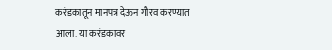करंडकातून मानपत्र देऊन गौरव करण्यात आला. या करंडकावर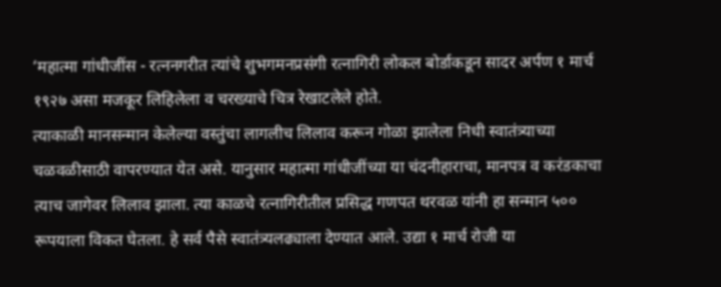‘महात्मा गांधीजींस - रत्ननगरीत त्यांचे शुभगमनप्रसंगी रत्नागिरी लोकल बोर्डाकडून सादर अर्पण १ मार्च १९२७ असा मजकूर लिहिलेला व चरख्याचे चित्र रेखाटलेले होते.
त्याकाळी मानसन्मान केलेल्या वस्तुंचा लागलीच लिलाव करून गोळा झालेला निधी स्वातंत्र्याच्या चळवळीसाठी वापरण्यात येत असे. यानुसार महात्मा गांधीजींच्या या चंदनीहाराचा, मानपत्र व करंडकाचा त्याच जागेवर लिलाव झाला. त्या काळचे रत्नागिरीतील प्रसिद्ध गणपत थरवळ यांनी हा सन्मान ५०० रूपयाला विकत घेतला. हे सर्व पैसे स्वातंत्र्यलढ्याला देण्यात आले. उद्या १ मार्च रोजी या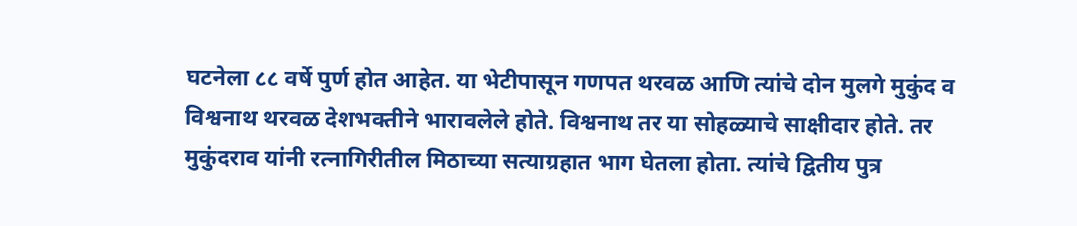घटनेला ८८ वर्षे पुर्ण होत आहेत. या भेटीपासून गणपत थरवळ आणि त्यांचे दोन मुलगे मुकुंद व विश्वनाथ थरवळ देशभक्तीने भारावलेले होते. विश्वनाथ तर या सोहळ्याचे साक्षीदार होते. तर मुकुंदराव यांनी रत्नागिरीतील मिठाच्या सत्याग्रहात भाग घेतला होता. त्यांचे द्वितीय पुत्र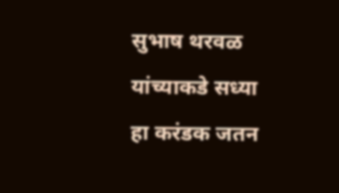सुभाष थरवळ यांच्याकडे सध्या हा करंडक जतन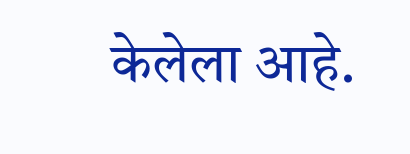केलेला आहे.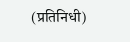(प्रतिनिधी)